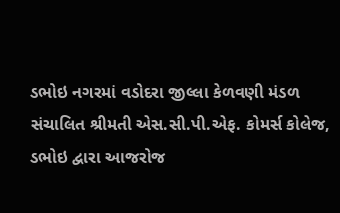ડભોઇ નગરમાં વડોદરા જીલ્લા કેળવણી મંડળ સંચાલિત શ્રીમતી એસ.સી.પી.એફ. કોમર્સ કોલેજ, ડભોઇ દ્વારા આજરોજ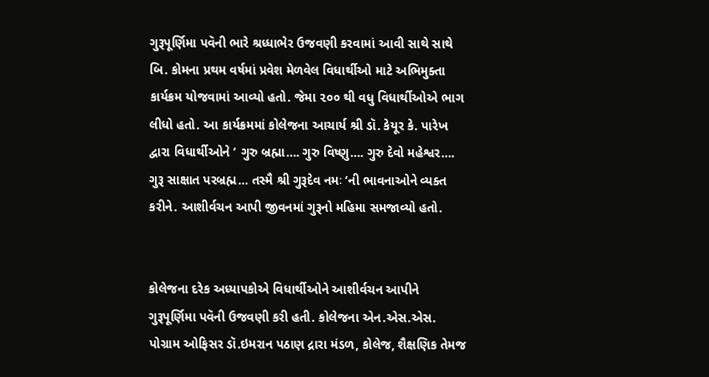ગુરૂપૂર્ણિમા પવૅની ભારે શ્રધ્ધાભેર ઉજવણી કરવામાં આવી સાથે સાથે બિ. કોમના પ્રથમ વર્ષમાં પ્રવેશ મેળવેલ વિધાર્થીઓ માટે અભિમુક્તા કાર્યક્રમ યોજવામાં આવ્યો હતો. જેમા ૨૦૦ થી વધુ વિધાર્થીઓએ ભાગ લીધો હતો. આ કાર્યક્રમમાં કોલેજના આચાર્ય શ્રી ડૉ. કેયૂર કે. પારેખ દ્વારા વિધાર્થીઓને ‘ ગુરુ બ્રહ્મા…. ગુરુ વિષ્ણુ…. ગુરુ દેવો મહેશ્વર…. ગુરૂ સાક્ષાત પરબ્રહ્મ… તસ્મૈ શ્રી ગુરૂદેવ નમઃ ‘ની ભાવનાઓને વ્યક્ત કરીને. આશીર્વચન આપી જીવનમાં ગુરૂનો મહિમા સમજાવ્યો હતો.


કોલેજના દરેક અધ્યાપકોએ વિધાર્થીઓને આશીર્વચન આપીને ગુરૂપૂર્ણિમા પવૅની ઉજવણી કરી હતી. કોલેજના એન.એસ.એસ. પોગ્રામ ઓફિસર ડૉ.ઇમરાન પઠાણ દ્રારા મંડળ, કોલેજ, શૈક્ષણિક તેમજ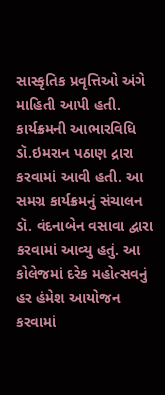સાસ્કૃતિક પ્રવૃત્તિઓ અંગે માહિતી આપી હતી. કાર્યક્રમની આભારવિધિ ડૉ.ઇમરાન પઠાણ દ્રારા કરવામાં આવી હતી. આ સમગ્ર કાર્યક્રમનું સંચાલન ડૉ. વંદનાબેન વસાવા દ્વારા કરવામાં આવ્યુ હતું. આ કોલેજમાં દરેક મહોત્સવનું હર હંમેશ આયોજન કરવામાં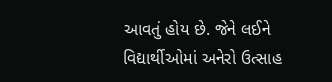આવતું હોય છે. જેને લઈને વિદ્યાર્થીઓમાં અનેરો ઉત્સાહ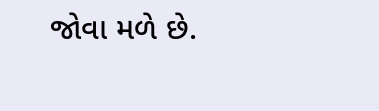જોવા મળે છે.